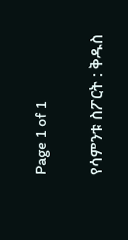Page 1 of 1

የሳምንቱ ስፖርት : ቅዱስ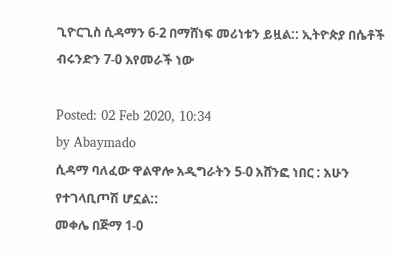ጊዮርጊስ ሲዳማን 6-2 በማሸነፍ መሪነቱን ይዟል:: ኢትዮጵያ በሴቶች ብሩንድን 7-0 እየመራች ነው

Posted: 02 Feb 2020, 10:34
by Abaymado
ሲዳማ ባለፈው ዋልዋሎ አዲግራትን 5-0 አሸንፎ ነበር : አሁን የተገላቢጦሽ ሆኗል::
መቀሌ በጅማ 1-0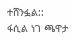ተሸንፏል::
ፋሲል ነገ ጫዋታ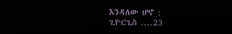እንዳለው ሆኖ :
ጊዮርጊስ ....23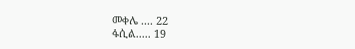መቀሌ .... 22
ፋሲል..... 19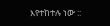እየተከተሉ ነው ::